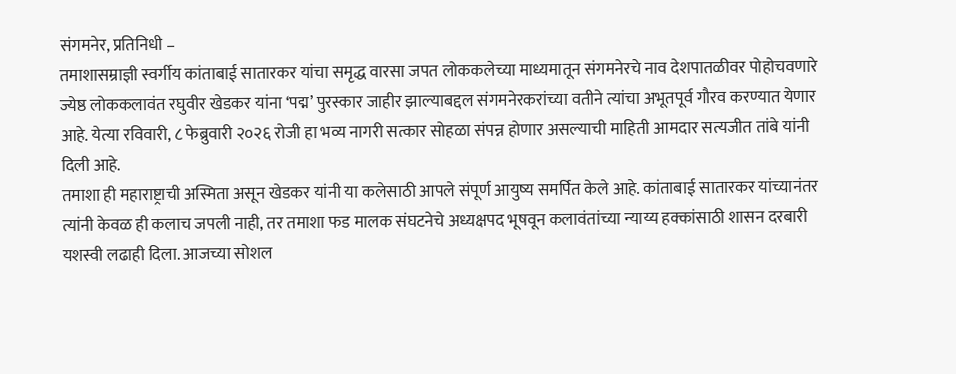संगमनेर, प्रतिनिधी –
तमाशासम्राज्ञी स्वर्गीय कांताबाई सातारकर यांचा समृद्ध वारसा जपत लोककलेच्या माध्यमातून संगमनेरचे नाव देशपातळीवर पोहोचवणारे ज्येष्ठ लोककलावंत रघुवीर खेडकर यांना ‘पद्म’ पुरस्कार जाहीर झाल्याबद्दल संगमनेरकरांच्या वतीने त्यांचा अभूतपूर्व गौरव करण्यात येणार आहे. येत्या रविवारी, ८ फेब्रुवारी २०२६ रोजी हा भव्य नागरी सत्कार सोहळा संपन्न होणार असल्याची माहिती आमदार सत्यजीत तांबे यांनी दिली आहे.
तमाशा ही महाराष्ट्राची अस्मिता असून खेडकर यांनी या कलेसाठी आपले संपूर्ण आयुष्य समर्पित केले आहे. कांताबाई सातारकर यांच्यानंतर त्यांनी केवळ ही कलाच जपली नाही, तर तमाशा फड मालक संघटनेचे अध्यक्षपद भूषवून कलावंतांच्या न्याय्य हक्कांसाठी शासन दरबारी यशस्वी लढाही दिला. आजच्या सोशल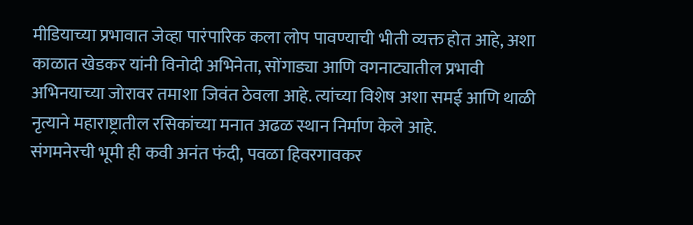मीडियाच्या प्रभावात जेव्हा पारंपारिक कला लोप पावण्याची भीती व्यक्त होत आहे, अशा काळात खेडकर यांनी विनोदी अभिनेता, सोंगाड्या आणि वगनाट्यातील प्रभावी अभिनयाच्या जोरावर तमाशा जिवंत ठेवला आहे. त्यांच्या विशेष अशा समई आणि थाळी नृत्याने महाराष्ट्रातील रसिकांच्या मनात अढळ स्थान निर्माण केले आहे.
संगमनेरची भूमी ही कवी अनंत फंदी, पवळा हिवरगावकर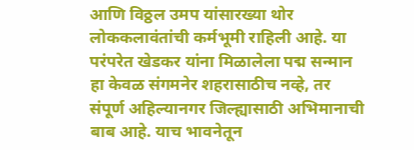आणि विठ्ठल उमप यांसारख्या थोर लोककलावंतांची कर्मभूमी राहिली आहे. या परंपरेत खेडकर यांना मिळालेला पद्म सन्मान हा केवळ संगमनेर शहरासाठीच नव्हे, तर संपूर्ण अहिल्यानगर जिल्ह्यासाठी अभिमानाची बाब आहे. याच भावनेतून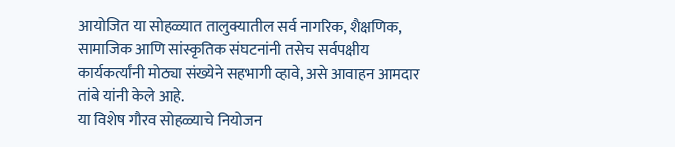आयोजित या सोहळ्यात तालुक्यातील सर्व नागरिक, शैक्षणिक, सामाजिक आणि सांस्कृतिक संघटनांनी तसेच सर्वपक्षीय कार्यकर्त्यांनी मोठ्या संख्येने सहभागी व्हावे, असे आवाहन आमदार तांबे यांनी केले आहे.
या विशेष गौरव सोहळ्याचे नियोजन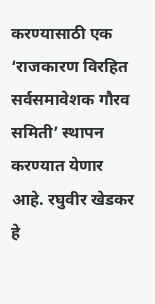करण्यासाठी एक ‘राजकारण विरहित सर्वसमावेशक गौरव समिती’ स्थापन करण्यात येणार आहे. रघुवीर खेडकर हे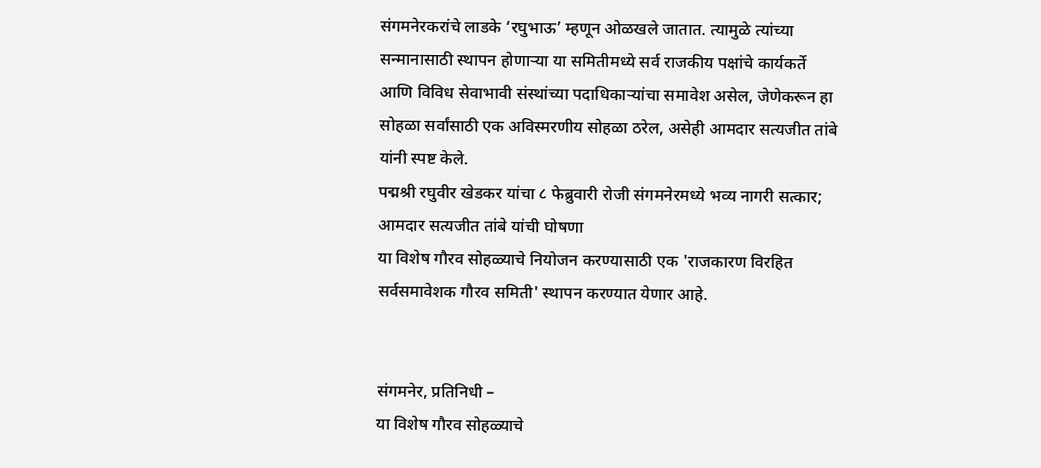संगमनेरकरांचे लाडके ‘रघुभाऊ’ म्हणून ओळखले जातात. त्यामुळे त्यांच्या सन्मानासाठी स्थापन होणाऱ्या या समितीमध्ये सर्व राजकीय पक्षांचे कार्यकर्ते आणि विविध सेवाभावी संस्थांच्या पदाधिकाऱ्यांचा समावेश असेल, जेणेकरून हा सोहळा सर्वांसाठी एक अविस्मरणीय सोहळा ठरेल, असेही आमदार सत्यजीत तांबे यांनी स्पष्ट केले.
पद्मश्री रघुवीर खेडकर यांचा ८ फेब्रुवारी रोजी संगमनेरमध्ये भव्य नागरी सत्कार; आमदार सत्यजीत तांबे यांची घोषणा
या विशेष गौरव सोहळ्याचे नियोजन करण्यासाठी एक 'राजकारण विरहित सर्वसमावेशक गौरव समिती' स्थापन करण्यात येणार आहे.


संगमनेर, प्रतिनिधी –
या विशेष गौरव सोहळ्याचे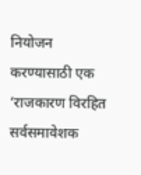नियोजन करण्यासाठी एक ‘राजकारण विरहित सर्वसमावेशक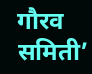गौरव समिती’